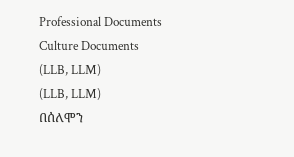Professional Documents
Culture Documents
(LLB, LLM)
(LLB, LLM)
በሰለሞን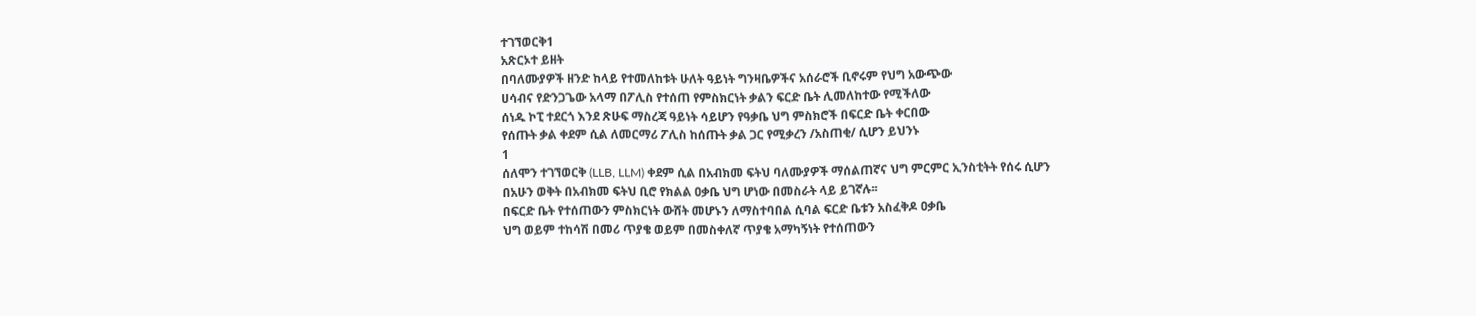ተገኘወርቅ1
አጽርኦተ ይዘት
በባለሙያዎች ዘንድ ከላይ የተመለከቱት ሁለት ዓይነት ግንዛቤዎችና አሰራሮች ቢኖሩም የህግ አውጭው
ሀሳብና የድንጋጌው አላማ በፖሊስ የተሰጠ የምስክርነት ቃልን ፍርድ ቤት ሊመለከተው የሚችለው
ሰነዱ ኮፒ ተደርጎ እንደ ጽሁፍ ማስረጃ ዓይነት ሳይሆን የዓቃቤ ህግ ምስክሮች በፍርድ ቤት ቀርበው
የሰጡት ቃል ቀደም ሲል ለመርማሪ ፖሊስ ከሰጡት ቃል ጋር የሚቃረን /አስጠቂ/ ሲሆን ይህንኑ
1
ሰለሞን ተገኘወርቅ (LLB, LLM) ቀደም ሲል በአብክመ ፍትህ ባለሙያዎች ማሰልጠኛና ህግ ምርምር ኢንስቲትት የሰሩ ሲሆን
በአሁን ወቅት በአብክመ ፍትህ ቢሮ የክልል ዐቃቤ ህግ ሆነው በመስራት ላይ ይገኛሉ፡፡
በፍርድ ቤት የተሰጠውን ምስክርነት ውሸት መሆኑን ለማስተባበል ሲባል ፍርድ ቤቱን አስፈቅዶ ዐቃቤ
ህግ ወይም ተከሳሽ በመሪ ጥያቄ ወይም በመስቀለኛ ጥያቄ አማካኝነት የተሰጠውን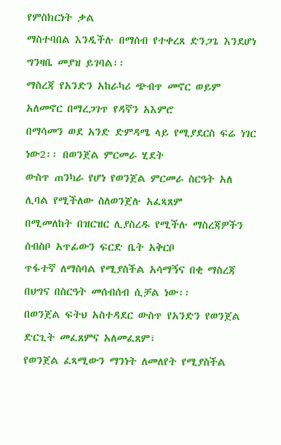የምስክርነት ቃል
ማስተባበል እንዲችሉ በማሰብ የተቀረጸ ድንጋጌ እንደሆነ ግንዛቤ መያዝ ይገባል፡፡
ማስረጃ የአንድን አከራካሪ ጭብጥ መኖር ወይም አለመኖር በማረጋገጥ የዳኛን አእምሮ
በማሳመን ወደ አንድ ድምዳሜ ላይ የሚያደርስ ፍሬ ነገር ነው2፡፡ በወንጀል ምርመራ ሂደት
ውስጥ ጠንካራ የሆነ የወንጀል ምርመራ ስርዓት አለ ሊባል የሚችለው ስለወንጀሉ አፈጻጸም
በሚመለከት በዝርዝር ሊያስረዱ የሚችሉ ማስረጃዎችን ሰብስቦ አጥፊውን ፍርድ ቤት አቅርቦ
ጥፋተኛ ለማስባል የሚያስችል አሳማኝና በቂ ማስረጃ በህግና በስርዓት መሰብሰብ ሲቻል ነው፡፡
በወንጀል ፍትህ አስተዳደር ውስጥ የአንድን የወንጀል ድርጊት መፈጸምና አለመፈጸም፣
የወንጀል ፈጻሚውን ማንነት ለመለየት የሚያስችል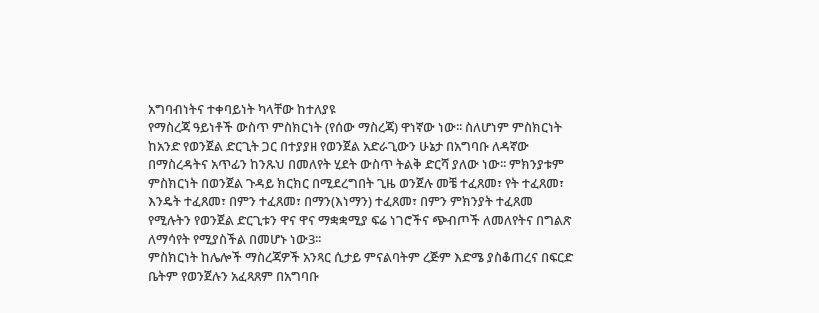አግባብነትና ተቀባይነት ካላቸው ከተለያዩ
የማስረጃ ዓይነቶች ውስጥ ምስክርነት (የሰው ማስረጃ) ዋነኛው ነው፡፡ ስለሆነም ምስክርነት
ከአንድ የወንጀል ድርጊት ጋር በተያያዘ የወንጀል አድራጊውን ሁኔታ በአግባቡ ለዳኛው
በማስረዳትና አጥፊን ከንጹህ በመለየት ሂደት ውስጥ ትልቅ ድርሻ ያለው ነው፡፡ ምክንያቱም
ምስክርነት በወንጀል ጉዳይ ክርክር በሚደረግበት ጊዜ ወንጀሉ መቼ ተፈጸመ፣ የት ተፈጸመ፣
እንዴት ተፈጸመ፣ በምን ተፈጸመ፣ በማን(እነማን) ተፈጸመ፣ በምን ምክንያት ተፈጸመ
የሚሉትን የወንጀል ድርጊቱን ዋና ዋና ማቋቋሚያ ፍሬ ነገሮችና ጭብጦች ለመለየትና በግልጽ
ለማሳየት የሚያስችል በመሆኑ ነው3፡፡
ምስክርነት ከሌሎች ማስረጃዎች አንጻር ሲታይ ምናልባትም ረጅም እድሜ ያስቆጠረና በፍርድ
ቤትም የወንጀሉን አፈጻጸም በአግባቡ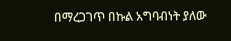በማረጋገጥ በኩል አግባብነት ያለው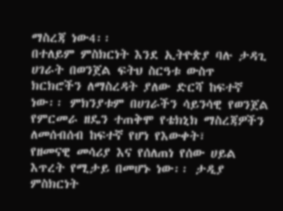ማስረጃ ነው4፡፡
በተለይም ምስክርነት እንደ ኢትዮጵያ ባሉ ታዳጊ ሀገራት በወንጀል ፍትህ ስርዓቱ ውስጥ
ክርክሮችን ለማስረዳት ያለው ድርሻ ከፍተኛ ነው፡፡ ምክንያቱም በሀገራችን ሳይንሳዊ የወንጀል
የምርመራ ዘዴን ተጠቅሞ የቴክኒክ ማስረጃዎችን ለመሰብሰብ ከፍተኛ የሆነ የእውቀት፣
የዘመናዊ መሳሪያ እና የሰለጠነ የሰው ሀይል እጥረት የሚታይ በመሆኑ ነው፡፡ ታዲያ
ምስክርነት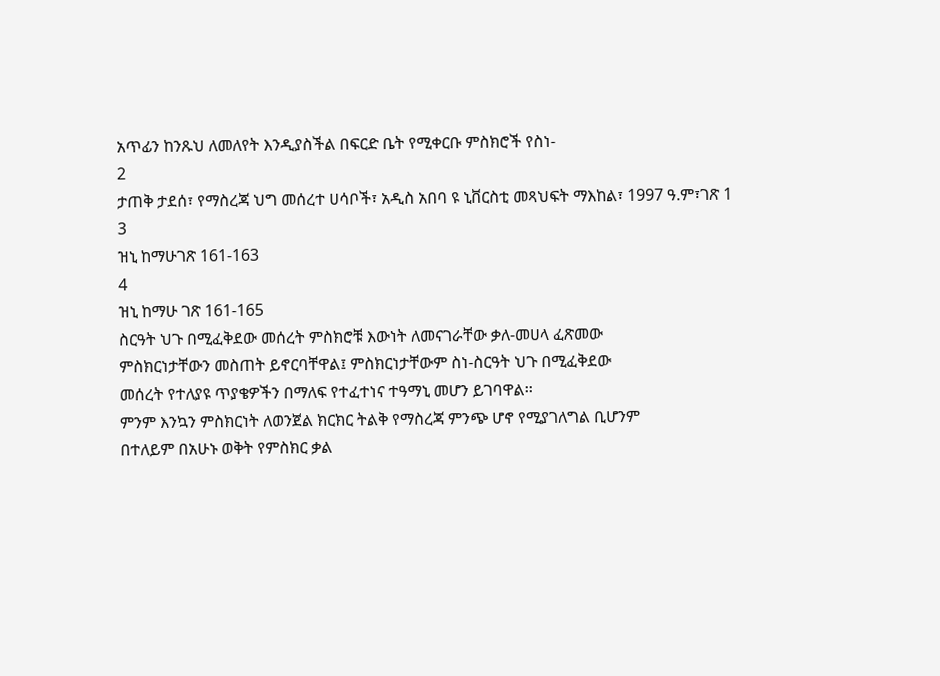አጥፊን ከንጹህ ለመለየት እንዲያስችል በፍርድ ቤት የሚቀርቡ ምስክሮች የስነ-
2
ታጠቅ ታደሰ፣ የማስረጃ ህግ መሰረተ ሀሳቦች፣ አዲስ አበባ ዩ ኒቨርስቲ መጻህፍት ማእከል፣ 1997 ዓ.ም፣ገጽ 1
3
ዝኒ ከማሁገጽ 161-163
4
ዝኒ ከማሁ ገጽ 161-165
ስርዓት ህጉ በሚፈቅደው መሰረት ምስክሮቹ እውነት ለመናገራቸው ቃለ-መሀላ ፈጽመው
ምስክርነታቸውን መስጠት ይኖርባቸዋል፤ ምስክርነታቸውም ስነ-ስርዓት ህጉ በሚፈቅደው
መሰረት የተለያዩ ጥያቄዎችን በማለፍ የተፈተነና ተዓማኒ መሆን ይገባዋል፡፡
ምንም እንኳን ምስክርነት ለወንጀል ክርክር ትልቅ የማስረጃ ምንጭ ሆኖ የሚያገለግል ቢሆንም
በተለይም በአሁኑ ወቅት የምስክር ቃል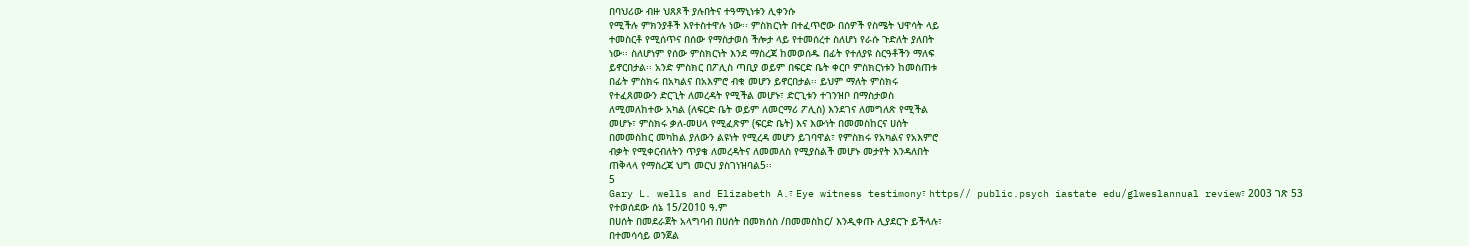በባህሪው ብዙ ህጸጾች ያሉበትና ተዓማኒነቱን ሊቀንሱ
የሚችሉ ምክንያቶች እየተስተዋሉ ነው፡፡ ምስክርነት በተፈጥሮው በሰዎች የስሜት ህዋሳት ላይ
ተመስርቶ የሚሰጥና በሰው የማስታወስ ችሎታ ላይ የተመሰረተ ስለሆነ የራሱ ጉድለት ያለበት
ነው፡፡ ስለሆነም የሰው ምስክርነት እንደ ማስረጃ ከመወሰዱ በፊት የተለያዩ ስርዓቶችን ማለፍ
ይኖርበታል፡፡ አንድ ምስክር በፖሊስ ጣቢያ ወይም በፍርድ ቤት ቀርቦ ምስክርነቱን ከመስጠቱ
በፊት ምስክሩ በአካልና በአእምሮ ብቁ መሆን ይኖርበታል፡፡ ይህም ማለት ምስክሩ
የተፈጸመውን ድርጊት ለመረዳት የሚችል መሆኑ፣ ድርጊቱን ተገንዝቦ በማስታወስ
ለሚመለከተው አካል (ለፍርድ ቤት ወይም ለመርማሪ ፖሊስ) እንደገና ለመግለጽ የሚችል
መሆኑ፣ ምስክሩ ቃለ-መሀላ የሚፈጽም (ፍርድ ቤት) እና እውነት በመመስከርና ሀሰት
በመመስከር መካከል ያለውን ልዩነት የሚረዳ መሆን ይገባዋል፣ የምስክሩ የአካልና የአእምሮ
ብቃት የሚቀርብለትን ጥያቄ ለመረዳትና ለመመለስ የሚያስልች መሆኑ መታየት እንዳለበት
ጠቅላላ የማስረጃ ህግ መርህ ያስገነዝባል5፡፡
5
Gary L. wells and Elizabeth A.፣ Eye witness testimony፣ https// public.psych iastate edu/glweslannual review፣ 2003 ገጽ 53
የተወሰደው ሰኔ 15/2010 ዓ.ም
በሀሰት በመደራጀት አላግባብ በሀሰት በመክሰስ /በመመስከር/ እንዲቀጡ ሊያደርጉ ይችላሉ፣
በተመሳሳይ ወንጀል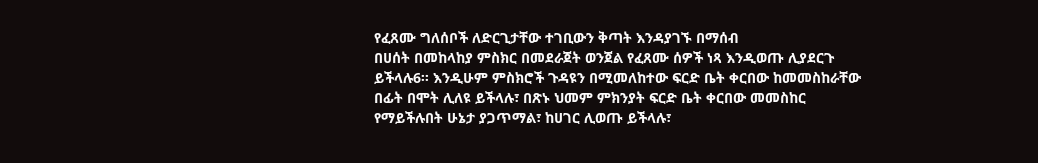የፈጸሙ ግለሰቦች ለድርጊታቸው ተገቢውን ቅጣት እንዳያገኙ በማሰብ
በሀሰት በመከላከያ ምስክር በመደራጀት ወንጀል የፈጸሙ ሰዎች ነጻ እንዲወጡ ሊያደርጉ
ይችላሉ6፡፡ እንዲሁም ምስክሮች ጉዳዩን በሚመለከተው ፍርድ ቤት ቀርበው ከመመስከራቸው
በፊት በሞት ሊለዩ ይችላሉ፣ በጽኑ ህመም ምክንያት ፍርድ ቤት ቀርበው መመስከር
የማይችሉበት ሁኔታ ያጋጥማል፣ ከሀገር ሊወጡ ይችላሉ፣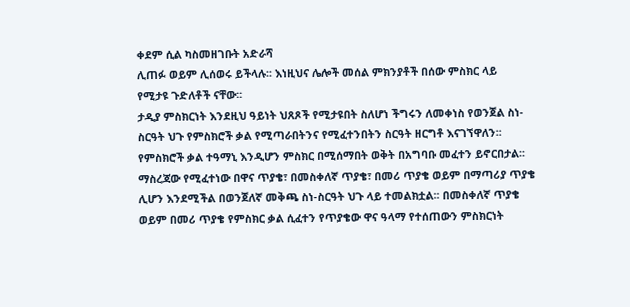ቀደም ሲል ካስመዘገቡት አድራሻ
ሊጠፉ ወይም ሊሰወሩ ይችላሉ፡፡ እነዚህና ሌሎች መሰል ምክንያቶች በሰው ምስክር ላይ
የሚታዩ ጉድለቶች ናቸው፡፡
ታዲያ ምስክርነት እንደዚህ ዓይነት ህጸጾች የሚታዩበት ስለሆነ ችግሩን ለመቀነስ የወንጀል ስነ-
ስርዓት ህጉ የምስክሮች ቃል የሚጣራበትንና የሚፈተንበትን ስርዓት ዘርግቶ እናገኘዋለን፡፡
የምስክሮች ቃል ተዓማኒ እንዲሆን ምስክር በሚሰማበት ወቅት በአግባቡ መፈተን ይኖርበታል፡፡
ማስረጃው የሚፈተነው በዋና ጥያቄ፣ በመስቀለኛ ጥያቄ፣ በመሪ ጥያቄ ወይም በማጣሪያ ጥያቄ
ሊሆን እንደሚችል በወንጀለኛ መቅጫ ስነ-ስርዓት ህጉ ላይ ተመልክቷል፡፡ በመስቀለኛ ጥያቄ
ወይም በመሪ ጥያቄ የምስክር ቃል ሲፈተን የጥያቄው ዋና ዓላማ የተሰጠውን ምስክርነት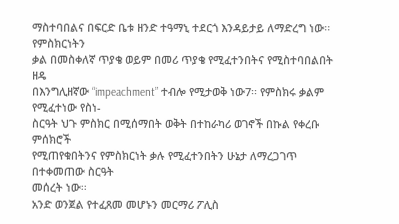ማስተባበልና በፍርድ ቤቱ ዘንድ ተዓማኒ ተደርጎ እንዳይታይ ለማድረግ ነው፡፡ የምስክርነትን
ቃል በመስቀለኛ ጥያቄ ወይም በመሪ ጥያቄ የሚፈተንበትና የሚስተባበልበት ዘዴ
በእንግሊዘኛው “impeachment” ተብሎ የሚታወቅ ነው7፡፡ የምስክሩ ቃልም የሚፈተነው የስነ-
ስርዓት ህጉ ምስክር በሚሰማበት ወቅት በተከራካሪ ወገኖች በኩል የቀረቡ ምሰክሮች
የሚጠየቁበትንና የምስክርነት ቃሉ የሚፈተንበትን ሁኔታ ለማረጋገጥ በተቀመጠው ስርዓት
መሰረት ነው፡፡
አንድ ወንጀል የተፈጸመ መሆኑን መርማሪ ፖሊስ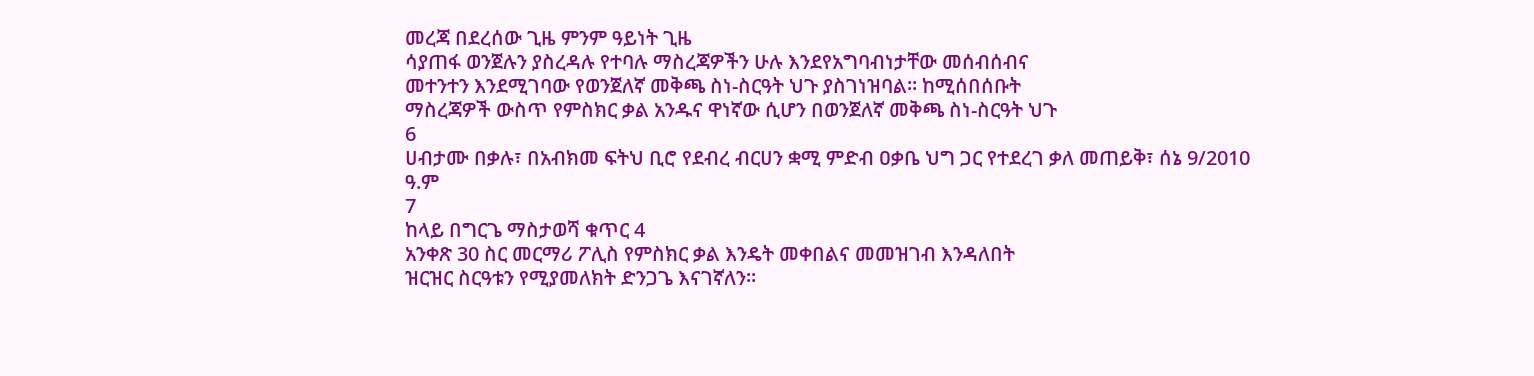መረጃ በደረሰው ጊዜ ምንም ዓይነት ጊዜ
ሳያጠፋ ወንጀሉን ያስረዳሉ የተባሉ ማስረጃዎችን ሁሉ እንደየአግባብነታቸው መሰብሰብና
መተንተን እንደሚገባው የወንጀለኛ መቅጫ ስነ-ስርዓት ህጉ ያስገነዝባል፡፡ ከሚሰበሰቡት
ማስረጃዎች ውስጥ የምስክር ቃል አንዱና ዋነኛው ሲሆን በወንጀለኛ መቅጫ ስነ-ስርዓት ህጉ
6
ሀብታሙ በቃሉ፣ በአብክመ ፍትህ ቢሮ የደብረ ብርሀን ቋሚ ምድብ ዐቃቤ ህግ ጋር የተደረገ ቃለ መጠይቅ፣ ሰኔ 9/2010 ዓ.ም
7
ከላይ በግርጌ ማስታወሻ ቁጥር 4
አንቀጽ 30 ስር መርማሪ ፖሊስ የምስክር ቃል እንዴት መቀበልና መመዝገብ እንዳለበት
ዝርዝር ስርዓቱን የሚያመለክት ድንጋጌ እናገኛለን፡፡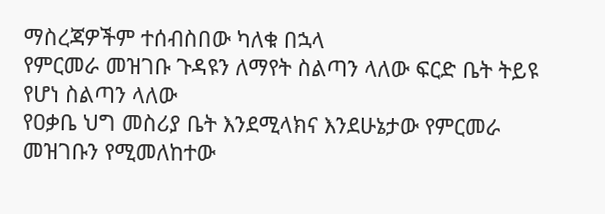ማስረጃዎችም ተሰብስበው ካለቁ በኋላ
የምርመራ መዝገቡ ጉዳዩን ለማየት ስልጣን ላለው ፍርድ ቤት ትይዩ የሆነ ስልጣን ላለው
የዐቃቤ ህግ መስሪያ ቤት እንደሚላክና እንደሁኔታው የምርመራ መዝገቡን የሚመለከተው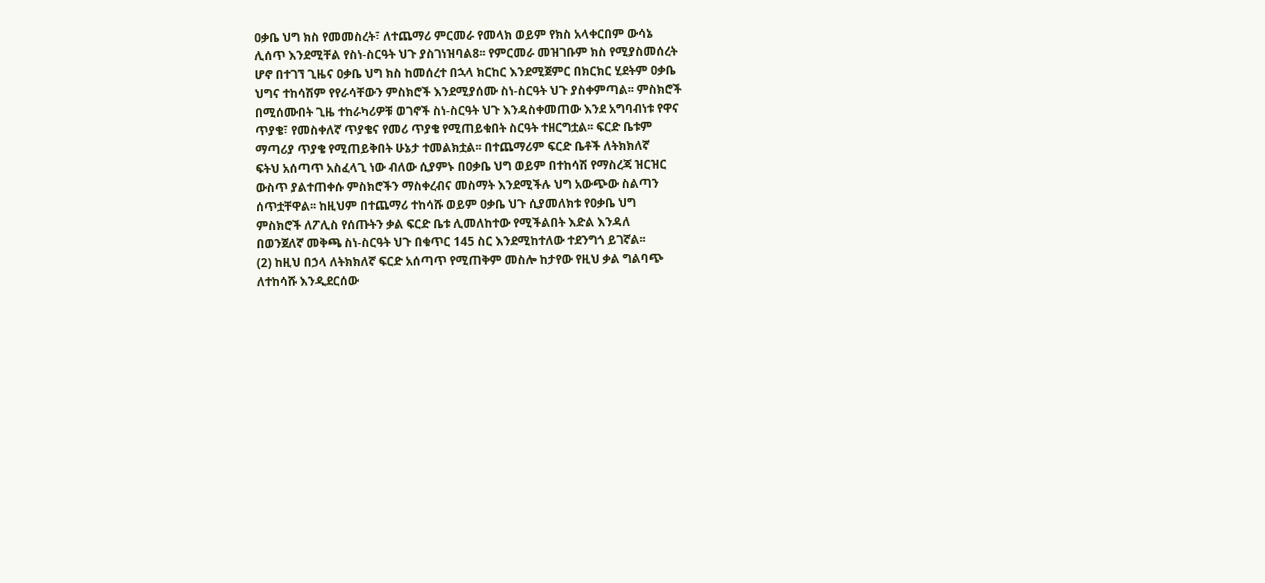ዐቃቤ ህግ ክስ የመመስረት፣ ለተጨማሪ ምርመራ የመላክ ወይም የክስ አላቀርበም ውሳኔ
ሊሰጥ እንደሚቸል የስነ-ስርዓት ህጉ ያስገነዝባል8፡፡ የምርመራ መዝገቡም ክስ የሚያስመሰረት
ሆኖ በተገኘ ጊዜና ዐቃቤ ህግ ክስ ከመሰረተ በኋላ ክርከር እንደሚጀምር በክርክር ሂደትም ዐቃቤ
ህግና ተከሳሽም የየራሳቸውን ምስክሮች እንደሚያሰሙ ስነ-ስርዓት ህጉ ያስቀምጣል፡፡ ምስክሮች
በሚሰሙበት ጊዜ ተከራካሪዎቹ ወገኖች ስነ-ስርዓት ህጉ እንዳስቀመጠው እንደ አግባብነቱ የዋና
ጥያቄ፣ የመስቀለኛ ጥያቄና የመሪ ጥያቄ የሚጠይቁበት ስርዓት ተዘርግቷል፡፡ ፍርድ ቤቱም
ማጣሪያ ጥያቄ የሚጠይቅበት ሁኔታ ተመልክቷል፡፡ በተጨማሪም ፍርድ ቤቶች ለትክክለኛ
ፍትህ አሰጣጥ አስፈላጊ ነው ብለው ሲያምኑ በዐቃቤ ህግ ወይም በተከሳሽ የማስረጃ ዝርዝር
ውስጥ ያልተጠቀሱ ምስክሮችን ማስቀረብና መስማት እንደሚችሉ ህግ አውጭው ስልጣን
ሰጥቷቸዋል፡፡ ከዚህም በተጨማሪ ተከሳሹ ወይም ዐቃቤ ህጉ ሲያመለክቱ የዐቃቤ ህግ
ምስክሮች ለፖሊስ የሰጡትን ቃል ፍርድ ቤቱ ሊመለከተው የሚችልበት እድል እንዳለ
በወንጀለኛ መቅጫ ስነ-ስርዓት ህጉ በቁጥር 145 ስር እንደሚከተለው ተደንግጎ ይገኛል፡፡
(2) ከዚህ በኃላ ለትክክለኛ ፍርድ አሰጣጥ የሚጠቅም መስሎ ከታየው የዚህ ቃል ግልባጭ
ለተከሳሹ እንዲደርሰው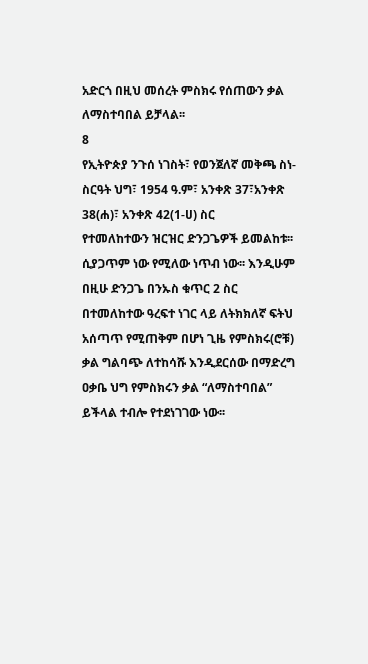አድርጎ በዚህ መሰረት ምስክሩ የሰጠውን ቃል ለማስተባበል ይቻላል፡፡
8
የኢትዮጵያ ንጉሰ ነገስት፣ የወንጀለኛ መቅጫ ስነ-ስርዓት ህግ፣ 1954 ዓ.ም፣ አንቀጽ 37፣አንቀጽ 38(ሐ)፣ አንቀጽ 42(1-ሀ) ስር
የተመለከተውን ዝርዝር ድንጋጌዎች ይመልከቱ፡፡
ሲያጋጥም ነው የሚለው ነጥብ ነው፡፡ እንዲሁም በዚሁ ድንጋጌ በንኡስ ቁጥር 2 ስር
በተመለከተው ዓረፍተ ነገር ላይ ለትክክለኛ ፍትህ አሰጣጥ የሚጠቅም በሆነ ጊዜ የምስክሩ(ሮቹ)
ቃል ግልባጭ ለተከሳሹ እንዲደርሰው በማድረግ ዐቃቤ ህግ የምስክሩን ቃል “ለማስተባበል”
ይችላል ተብሎ የተደነገገው ነው፡፡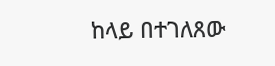ከላይ በተገለጸው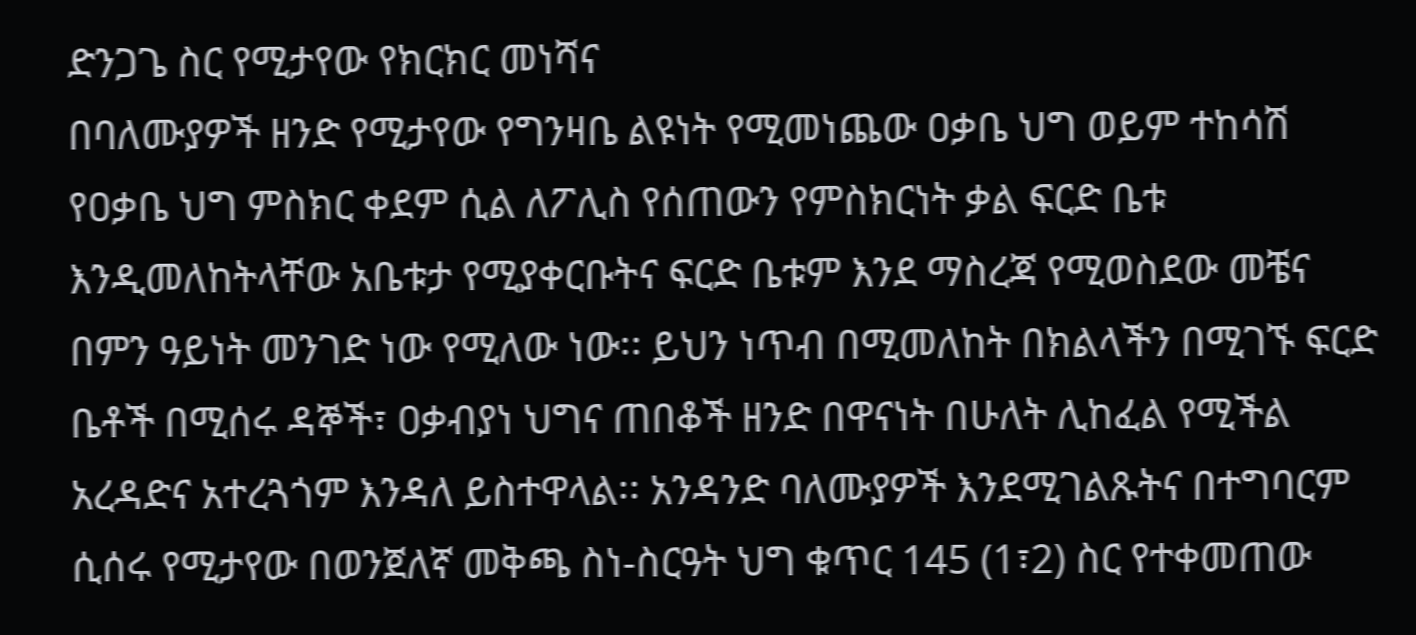ድንጋጌ ስር የሚታየው የክርክር መነሻና
በባለሙያዎች ዘንድ የሚታየው የግንዛቤ ልዩነት የሚመነጨው ዐቃቤ ህግ ወይም ተከሳሽ
የዐቃቤ ህግ ምስክር ቀደም ሲል ለፖሊስ የሰጠውን የምስክርነት ቃል ፍርድ ቤቱ
እንዲመለከትላቸው አቤቱታ የሚያቀርቡትና ፍርድ ቤቱም እንደ ማስረጃ የሚወስደው መቼና
በምን ዓይነት መንገድ ነው የሚለው ነው፡፡ ይህን ነጥብ በሚመለከት በክልላችን በሚገኙ ፍርድ
ቤቶች በሚሰሩ ዳኞች፣ ዐቃብያነ ህግና ጠበቆች ዘንድ በዋናነት በሁለት ሊከፈል የሚችል
አረዳድና አተረጓጎም እንዳለ ይስተዋላል፡፡ አንዳንድ ባለሙያዎች እንደሚገልጹትና በተግባርም
ሲሰሩ የሚታየው በወንጀለኛ መቅጫ ስነ-ስርዓት ህግ ቁጥር 145 (1፣2) ስር የተቀመጠው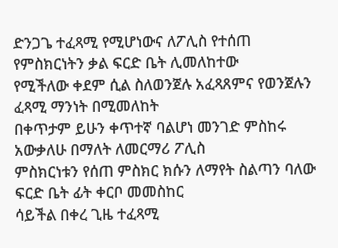ድንጋጌ ተፈጻሚ የሚሆነውና ለፖሊስ የተሰጠ የምስክርነትን ቃል ፍርድ ቤት ሊመለከተው
የሚችለው ቀደም ሲል ስለወንጀሉ አፈጻጸምና የወንጀሉን ፈጻሚ ማንነት በሚመለከት
በቀጥታም ይሁን ቀጥተኛ ባልሆነ መንገድ ምስከሩ አውቃለሁ በማለት ለመርማሪ ፖሊስ
ምስክርነቱን የሰጠ ምስክር ክሱን ለማየት ስልጣን ባለው ፍርድ ቤት ፊት ቀርቦ መመስከር
ሳይችል በቀረ ጊዜ ተፈጻሚ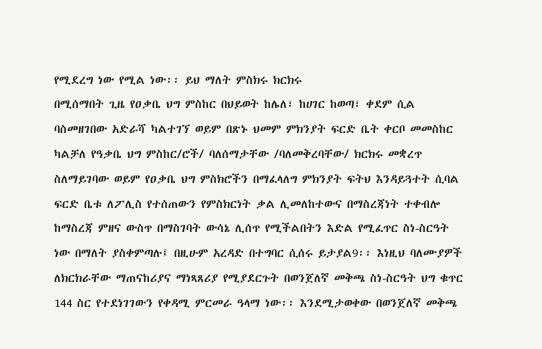የሚደረግ ነው የሚል ነው፡፡ ይህ ማለት ምስክሩ ክርክሩ
በሚሰማበት ጊዜ የዐቃቤ ህግ ምስከር በህይወት ከሌለ፣ ከሀገር ከወጣ፣ ቀደም ሲል
ባስመዘገበው አድራሻ ካልተገኘ ወይም በጽኑ ህመም ምክንያት ፍርድ ቤት ቀርቦ መመስከር
ካልቻለ የዓቃቤ ህግ ምስከር/ሮች/ ባለሰማታቸው /ባለመቅረባቸው/ ክርክሩ መቋረጥ
ስለማይገባው ወይም የዐቃቤ ህግ ምስክሮችን በማፈላለግ ምክንያት ፍትህ እንዳይጓተት ሲባል
ፍርድ ቤቱ ለፖሊስ የተሰጠውን የምስክርነት ቃል ሊመለከተውና በማስረጃነት ተቀብሎ
ከማስረጃ ምዘና ውስጥ በማስገባት ውሳኔ ሊሰጥ የሚችልበትን እድል የሚፈጥር ስነ-ስርዓት
ነው በማለት ያስቀምጣሉ፤ በዚሁም አረዳድ በተግባር ሲሰሩ ይታያል9፡፡ እነዚህ ባለሙያዎች
ለክርክራቸው ማጠናከሪያና ማነጻጸሪያ የሚያደርጉት በወንጀለኛ መቅጫ ስነ-ስርዓት ህግ ቁጥር
144 ስር የተደነገገውን የቀዳሚ ምርመራ ዓላማ ነው፡፡ እንደሚታወቀው በወንጀለኛ መቅጫ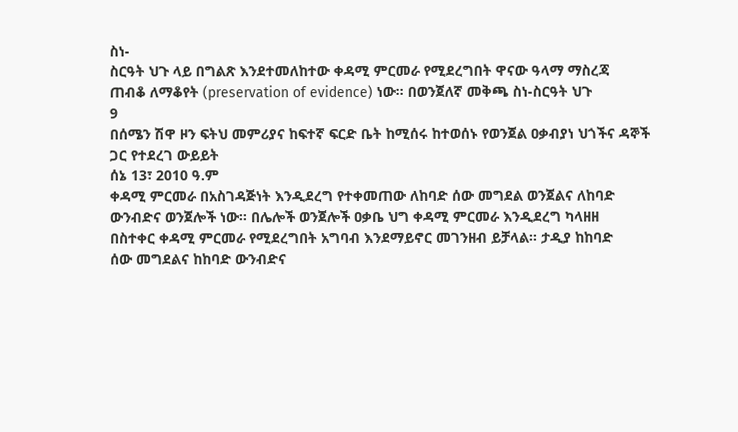ስነ-
ስርዓት ህጉ ላይ በግልጽ እንደተመለከተው ቀዳሚ ምርመራ የሚደረግበት ዋናው ዓላማ ማስረጃ
ጠብቆ ለማቆየት (preservation of evidence) ነው፡፡ በወንጀለኛ መቅጫ ስነ-ስርዓት ህጉ
9
በሰሜን ሽዋ ዞን ፍትህ መምሪያና ከፍተኛ ፍርድ ቤት ከሚሰሩ ከተወሰኑ የወንጀል ዐቃብያነ ህጎችና ዳኞች ጋር የተደረገ ውይይት
ሰኔ 13፣ 2010 ዓ.ም
ቀዳሚ ምርመራ በአስገዳጅነት እንዲደረግ የተቀመጠው ለከባድ ሰው መግደል ወንጀልና ለከባድ
ውንብድና ወንጀሎች ነው፡፡ በሌሎች ወንጀሎች ዐቃቤ ህግ ቀዳሚ ምርመራ እንዲደረግ ካላዘዘ
በስተቀር ቀዳሚ ምርመራ የሚደረግበት አግባብ እንደማይኖር መገንዘብ ይቻላል፡፡ ታዲያ ከከባድ
ሰው መግደልና ከከባድ ውንብድና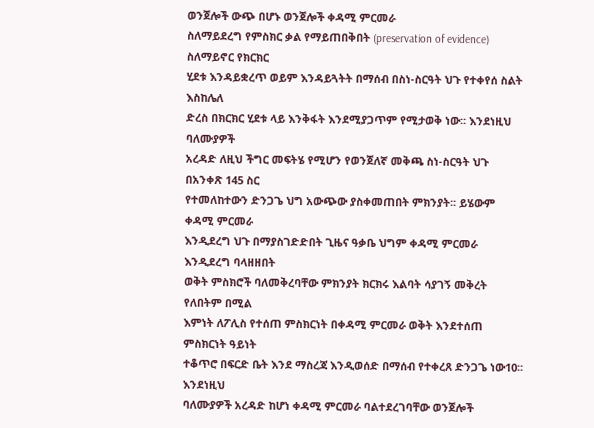ወንጀሎች ውጭ በሆኑ ወንጀሎች ቀዳሚ ምርመራ
ስለማይደረግ የምስክር ቃል የማይጠበቅበት (preservation of evidence) ስለማይኖር የክርክር
ሂደቱ እንዳይቋረጥ ወይም እንዳይጓትት በማሰብ በስነ-ስርዓት ህጉ የተቀየሰ ስልት እስከሌለ
ድረስ በክርክር ሂደቱ ላይ እንቅፋት እንደሚያጋጥም የሚታወቅ ነው፡፡ እንደነዚህ ባለሙያዎች
አረዳድ ለዚህ ችግር መፍትሄ የሚሆን የወንጀለኛ መቅጫ ስነ-ስርዓት ህጉ በአንቀጽ 145 ስር
የተመለከተውን ድንጋጌ ህግ አውጭው ያስቀመጠበት ምክንያት፡፡ ይሄውም ቀዳሚ ምርመራ
እንዲደረግ ህጉ በማያስገድድበት ጊዜና ዓቃቤ ህግም ቀዳሚ ምርመራ እንዲደረግ ባላዘዘበት
ወቅት ምስክሮች ባለመቅረባቸው ምክንያት ክርክሩ እልባት ሳያገኝ መቅረት የለበትም በሚል
እምነት ለፖሊስ የተሰጠ ምስክርነት በቀዳሚ ምርመራ ወቅት እንደተሰጠ ምስክርነት ዓይነት
ተቆጥሮ በፍርድ ቤት እንደ ማስረጃ እንዲወሰድ በማሰብ የተቀረጸ ድንጋጌ ነው10፡፡ እንደነዚህ
ባለሙያዎች አረዳድ ከሆነ ቀዳሚ ምርመራ ባልተደረገባቸው ወንጀሎች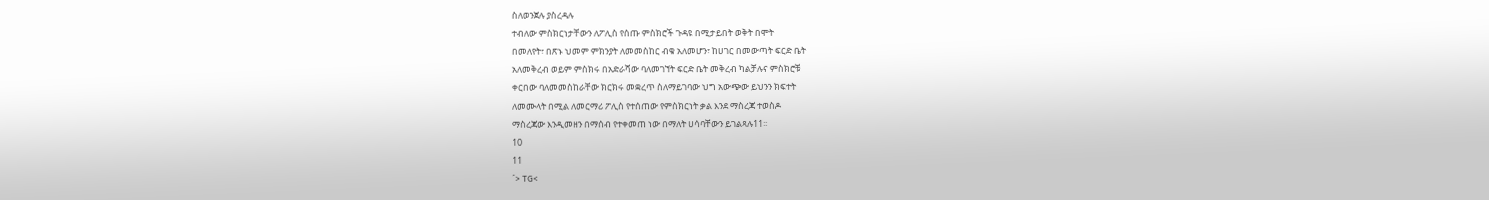ስለወንጀሉ ያስረዳሉ
ተብለው ምስክርነታቸውን ለፖሊስ የሰጡ ምስክሮች ጉዳዩ በሚታይበት ወቅት በሞት
በመለየት፣ በጽኑ ህመም ምክንያት ለመመስከር ብቁ አለመሆን፣ ከሀገር በመውጣት ፍርድ ቤት
አለመቅረብ ወይም ምስክሩ በአድራሻው ባለመገኘት ፍርድ ቤት መቅረብ ካልቻሉና ምስክሮቹ
ቀርበው ባለመመስከራቸው ክርክሩ መቋረጥ ስለማይገባው ህግ አውጭው ይህንን ክፍተት
ለመሙላት በሚል ለመርማሪ ፖሊስ የተሰጠው የምስክርነት ቃል እንደ ማስረጃ ተወስዶ
ማስረጃው እንዲመዘን በማሰብ የተቀመጠ ነው በማለት ሀሳባቸውን ይገልጻሉ11፡፡
10
11
´> TG<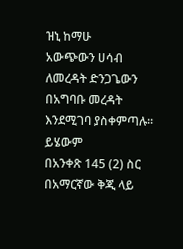ዝኒ ከማሁ
አውጭውን ሀሳብ ለመረዳት ድንጋጌውን በአግባቡ መረዳት እንደሚገባ ያስቀምጣሉ፡፡ ይሄውም
በአንቀጽ 145 (2) ስር በአማርኛው ቅጂ ላይ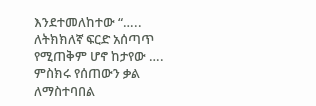እንደተመለከተው “….. ለትክክለኛ ፍርድ አሰጣጥ
የሚጠቅም ሆኖ ከታየው …. ምስክሩ የሰጠውን ቃል ለማስተባበል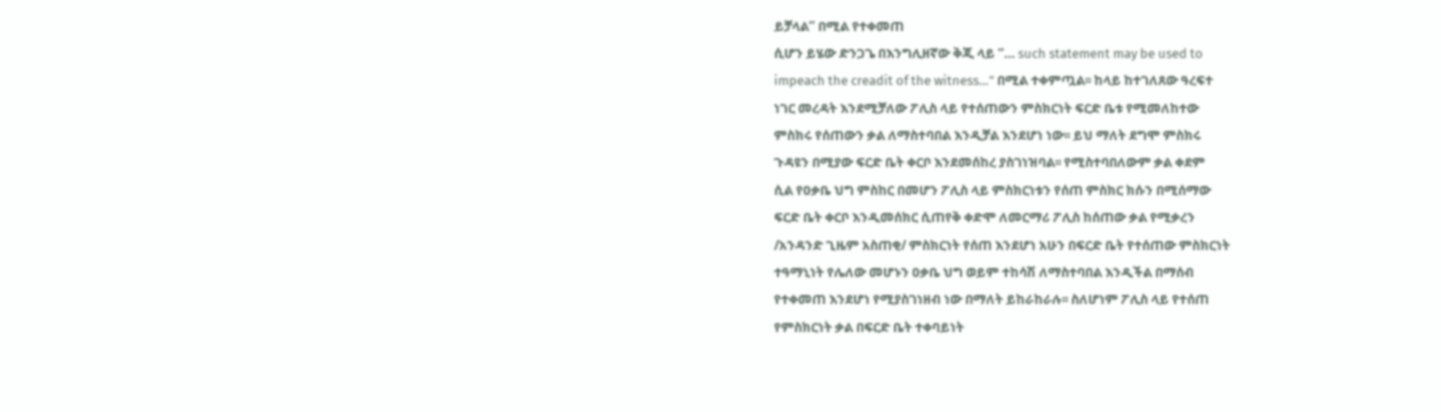ይቻላል” በሚል የተቀመጠ
ሲሆን ይሄው ድንጋጌ በእንግሊዘኛው ቅጂ ላይ “… such statement may be used to
impeach the creadit of the witness…” በሚል ተቀምጧል፡፡ ከላይ ከተገለጸው ዓረፍተ
ነገር መረዳት እንደሚቻለው ፖሊስ ላይ የተሰጠውን ምስክርነት ፍርድ ቤቱ የሚመለከተው
ምስክሩ የሰጠውን ቃል ለማስተባበል እንዲቻል እንደሆነ ነው፡፡ ይህ ማለት ደግሞ ምስክሩ
ጉዳዩን በሚያው ፍርድ ቤት ቀርቦ እንደመሰከረ ያስገነዝባል፡፡ የሚስተባበለውም ቃል ቀደም
ሲል የዐቃቤ ህግ ምስከር በመሆን ፖሊስ ላይ ምስክርነቱን የሰጠ ምስክር ክሱን በሚሰማው
ፍርድ ቤት ቀርቦ እንዲመሰክር ሲጠየቅ ቀድሞ ለመርማሪ ፖሊስ ከሰጠው ቃል የሚቃረን
/አንዳንድ ጊዜም አስጠቂ/ ምስክርነት የሰጠ እንደሆነ አሁን በፍርድ ቤት የተሰጠው ምስክርነት
ተዓማኒነት የሌለው መሆኑን ዐቃቤ ህግ ወይም ተከሳሽ ለማስተባበል እንዲችል በማሰብ
የተቀመጠ እንደሆነ የሚያስገነዘብ ነው በማለት ይከራከራሉ፡፡ ስለሆነም ፖሊስ ላይ የተሰጠ
የምስክርነት ቃል በፍርድ ቤት ተቀባይነት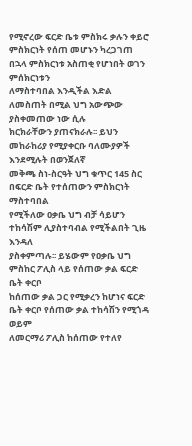የሚኖረው ፍርድ ቤቱ ምስክሩ ቃሉን ቀይሮ
ምስክርነት የሰጠ መሆኑን ካረጋገጠ በኋላ ምስክርነቱ አስጠቂ የሆነበት ወገን ምሰክርነቱን
ለማስተባበል እንዲችል እድል ለመስጠት በሚል ህግ አውጭው ያስቀመጠው ነው ሲሉ
ክርክራቸውን ያጠናክራሉ፡፡ ይህን መከራከሪያ የሚያቀርቡ ባለሙያዎች እንደሚሉት በወንጀለኛ
መቅጫ ስነ-ስርዓት ህግ ቁጥር 145 ስር በፍርድ ቤት የተሰጠውን ምስክርነት ማስተባበል
የሚችለው ዐቃቤ ህግ ብቻ ሳይሆን ተከሳሽም ሊያስተባብል የሚችልበት ጊዜ እንዳለ
ያስቀምጣሉ፡፡ ይሄውም የዐቃቤ ህግ ምስከር ፖሊስ ላይ የሰጠው ቃል ፍርድ ቤት ቀርቦ
ከሰጠው ቃል ጋር የሚቃረን ከሆነና ፍርድ ቤት ቀርቦ የሰጠው ቃል ተከሳሽን የሚጎዳ ወይም
ለመርማሪ ፖሊስ ከሰጠው የተለየ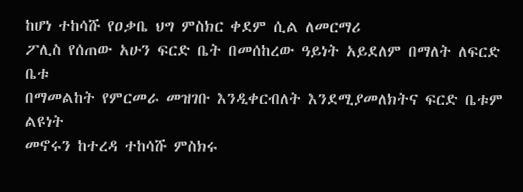ከሆነ ተከሳሹ የዐቃቤ ህግ ምስክር ቀደም ሲል ለመርማሪ
ፖሊስ የሰጠው አሁን ፍርድ ቤት በመሰከረው ዓይነት አይደለም በማለት ለፍርድ ቤቱ
በማመልከት የምርመራ መዝገቡ እንዲቀርብለት እንደሚያመለክትና ፍርድ ቤቱም ልዩነት
መኖሩን ከተረዳ ተከሳሹ ምስክሩ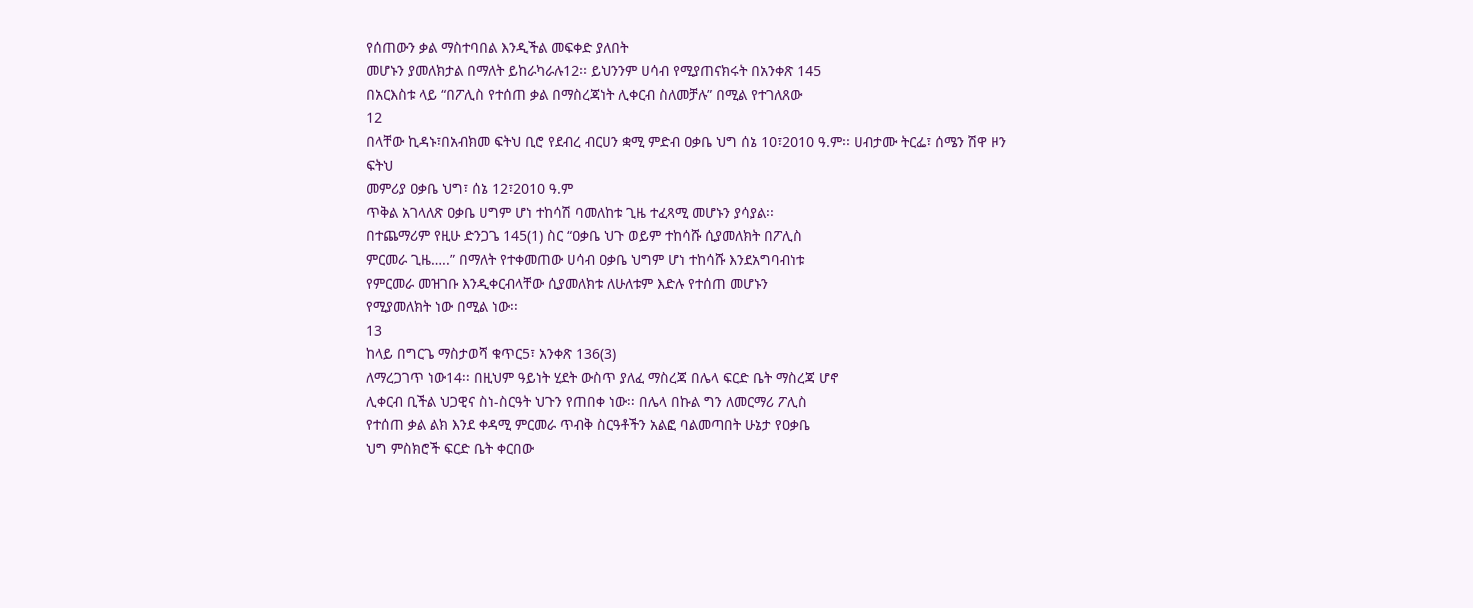የሰጠውን ቃል ማስተባበል እንዲችል መፍቀድ ያለበት
መሆኑን ያመለክታል በማለት ይከራካራሉ12፡፡ ይህንንም ሀሳብ የሚያጠናክሩት በአንቀጽ 145
በአርእስቱ ላይ “በፖሊስ የተሰጠ ቃል በማስረጃነት ሊቀርብ ስለመቻሉ” በሚል የተገለጸው
12
በላቸው ኪዳኑ፣በአብክመ ፍትህ ቢሮ የደብረ ብርሀን ቋሚ ምድብ ዐቃቤ ህግ ሰኔ 10፣2010 ዓ.ም፡፡ ሀብታሙ ትርፌ፣ ሰሜን ሽዋ ዞን ፍትህ
መምሪያ ዐቃቤ ህግ፣ ሰኔ 12፣2010 ዓ.ም
ጥቅል አገላለጽ ዐቃቤ ሀግም ሆነ ተከሳሽ ባመለከቱ ጊዜ ተፈጻሚ መሆኑን ያሳያል፡፡
በተጨማሪም የዚሁ ድንጋጌ 145(1) ስር “ዐቃቤ ህጉ ወይም ተከሳሹ ሲያመለክት በፖሊስ
ምርመራ ጊዜ…..” በማለት የተቀመጠው ሀሳብ ዐቃቤ ህግም ሆነ ተከሳሹ እንደአግባብነቱ
የምርመራ መዝገቡ እንዲቀርብላቸው ሲያመለክቱ ለሁለቱም እድሉ የተሰጠ መሆኑን
የሚያመለክት ነው በሚል ነው፡፡
13
ከላይ በግርጌ ማስታወሻ ቁጥር5፣ አንቀጽ 136(3)
ለማረጋገጥ ነው14፡፡ በዚህም ዓይነት ሂደት ውስጥ ያለፈ ማስረጃ በሌላ ፍርድ ቤት ማስረጃ ሆኖ
ሊቀርብ ቢችል ህጋዊና ስነ-ስርዓት ህጉን የጠበቀ ነው፡፡ በሌላ በኩል ግን ለመርማሪ ፖሊስ
የተሰጠ ቃል ልክ እንደ ቀዳሚ ምርመራ ጥብቅ ስርዓቶችን አልፎ ባልመጣበት ሁኔታ የዐቃቤ
ህግ ምስክሮች ፍርድ ቤት ቀርበው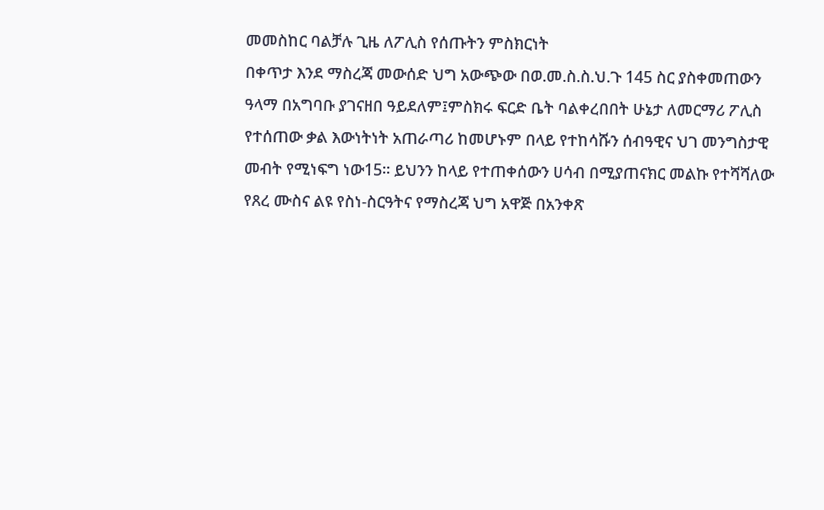መመስከር ባልቻሉ ጊዜ ለፖሊስ የሰጡትን ምስክርነት
በቀጥታ እንደ ማስረጃ መውሰድ ህግ አውጭው በወ.መ.ስ.ስ.ህ.ጉ 145 ስር ያስቀመጠውን
ዓላማ በአግባቡ ያገናዘበ ዓይደለም፤ምስክሩ ፍርድ ቤት ባልቀረበበት ሁኔታ ለመርማሪ ፖሊስ
የተሰጠው ቃል እውነትነት አጠራጣሪ ከመሆኑም በላይ የተከሳሹን ሰብዓዊና ህገ መንግስታዊ
መብት የሚነፍግ ነው15፡፡ ይህንን ከላይ የተጠቀሰውን ሀሳብ በሚያጠናክር መልኩ የተሻሻለው
የጸረ ሙስና ልዩ የስነ-ስርዓትና የማስረጃ ህግ አዋጅ በአንቀጽ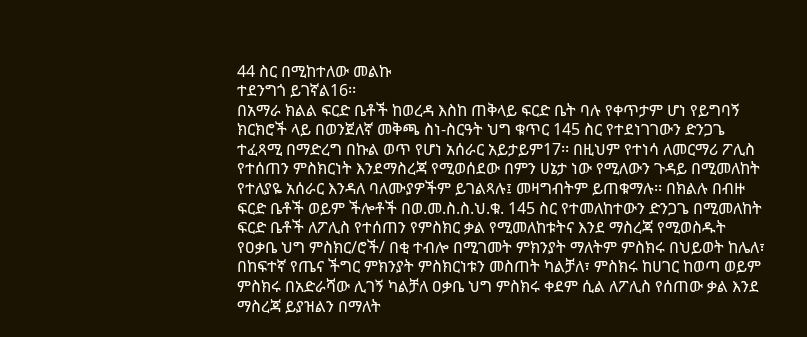44 ስር በሚከተለው መልኩ
ተደንግጎ ይገኛል16፡፡
በአማራ ክልል ፍርድ ቤቶች ከወረዳ እስከ ጠቅላይ ፍርድ ቤት ባሉ የቀጥታም ሆነ የይግባኝ
ክርክሮች ላይ በወንጀለኛ መቅጫ ስነ-ስርዓት ህግ ቁጥር 145 ስር የተደነገገውን ድንጋጌ
ተፈጻሚ በማድረግ በኩል ወጥ የሆነ አሰራር አይታይም17፡፡ በዚህም የተነሳ ለመርማሪ ፖሊስ
የተሰጠን ምስክርነት እንደማስረጃ የሚወሰደው በምን ሀኔታ ነው የሚለውን ጉዳይ በሚመለከት
የተለያዬ አሰራር እንዳለ ባለሙያዎችም ይገልጻሉ፤ መዛግብትም ይጠቁማሉ፡፡ በክልሉ በብዙ
ፍርድ ቤቶች ወይም ችሎቶች በወ.መ.ስ.ስ.ህ.ቁ. 145 ስር የተመለከተውን ድንጋጌ በሚመለከት
ፍርድ ቤቶች ለፖሊስ የተሰጠን የምስክር ቃል የሚመለከቱትና እንደ ማስረጃ የሚወስዱት
የዐቃቤ ህግ ምስክር/ሮች/ በቂ ተብሎ በሚገመት ምክንያት ማለትም ምስክሩ በህይወት ከሌለ፣
በከፍተኛ የጤና ችግር ምክንያት ምስክርነቱን መስጠት ካልቻለ፣ ምስክሩ ከሀገር ከወጣ ወይም
ምስክሩ በአድራሻው ሊገኝ ካልቻለ ዐቃቤ ህግ ምስክሩ ቀደም ሲል ለፖሊስ የሰጠው ቃል እንደ
ማስረጃ ይያዝልን በማለት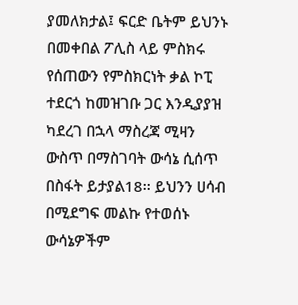ያመለክታል፤ ፍርድ ቤትም ይህንኑ በመቀበል ፖሊስ ላይ ምስክሩ
የሰጠውን የምስክርነት ቃል ኮፒ ተደርጎ ከመዝገቡ ጋር እንዲያያዝ ካደረገ በኋላ ማስረጃ ሚዛን
ውስጥ በማስገባት ውሳኔ ሲሰጥ በስፋት ይታያል18፡፡ ይህንን ሀሳብ በሚደግፍ መልኩ የተወሰኑ
ውሳኔዎችም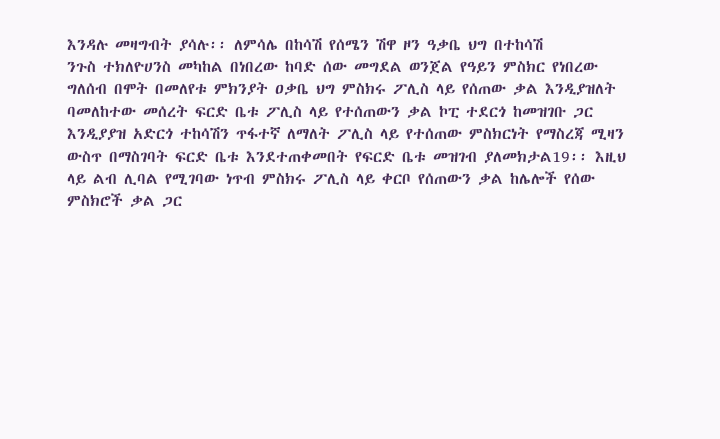እንዳሉ መዛግብት ያሳሉ፡፡ ለምሳሌ በከሳሽ የሰሜን ሽዋ ዞን ዓቃቤ ህግ በተከሳሽ
ንጉስ ተክለዮሀንስ መካከል በነበረው ከባድ ሰው መግደል ወንጀል የዓይን ምስክር የነበረው
ግለሰብ በሞት በመለየቱ ምክንያት ዐቃቤ ህግ ምስክሩ ፖሊስ ላይ የሰጠው ቃል እንዲያዝለት
ባመለከተው መሰረት ፍርድ ቤቱ ፖሊስ ላይ የተሰጠውን ቃል ኮፒ ተደርጎ ከመዝገቡ ጋር
እንዲያያዝ አድርጎ ተከሳሽን ጥፋተኛ ለማለት ፖሊስ ላይ የተሰጠው ምስክርነት የማስረጃ ሚዛን
ውስጥ በማስገባት ፍርድ ቤቱ እንደተጠቀመበት የፍርድ ቤቱ መዝገብ ያለመክታል19፡፡ እዚህ
ላይ ልብ ሊባል የሚገባው ነጥብ ምስክሩ ፖሊስ ላይ ቀርቦ የሰጠውን ቃል ከሌሎች የሰው
ምስክሮች ቃል ጋር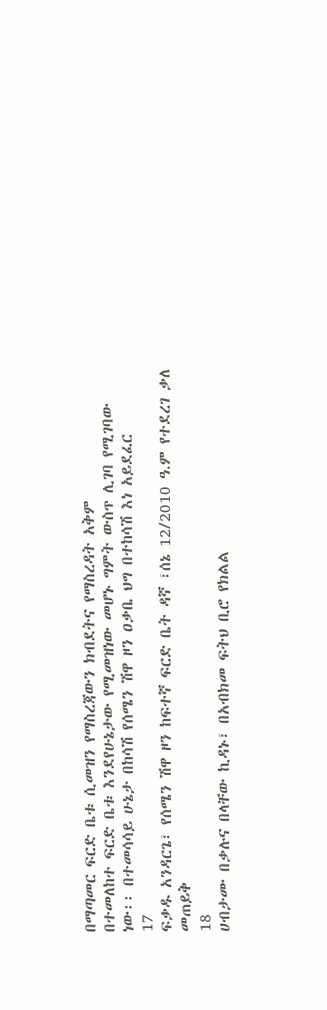በማጣመር ፍርድ ቤቱ ሲመዝን የማስረጃውን ክብደትና የማስረዳት አቅም
በተመለከተ ፍርድ ቤቱ እንደየሁኔታው የሚመዝነው መሆኑ ግምት ውስጥ ሊገባ የሚገባው
ነው፡፡ በተመሳሳይ ሁኔታ በከሳሽ የሰሜን ሽዋ ዞን ዐቃቤ ህግ በተከሳሽ እነ አይደፈር
17
ፍቃዱ አንዳርጌ፣ የሰሜን ሽዋ ዞን ከፍተኛ ፍርድ ቤት ዳኛ ፣ሰኔ 12/2010 ዓ.ም የተደረገ ቃለ መጠይቅ
18
ሀብታሙ በቃሉና በላቸው ኪዳኑ፣ በአብክመ ፍትህ ቢሮ የክልል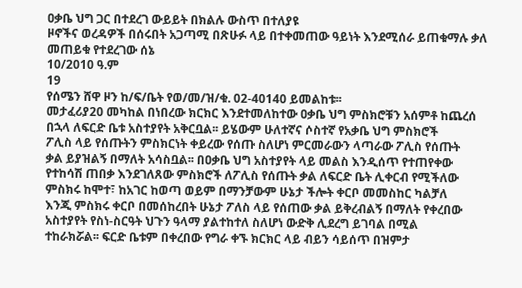ዐቃቤ ህግ ጋር በተደረገ ውይይት በክልሉ ውስጥ በተለያዩ
ዞኖችና ወረዳዎች በሰሩበት አጋጣሚ በጽሁፉ ላይ በተቀመጠው ዓይነት እንደሚሰራ ይጠቁማሉ ቃለ መጠይቁ የተደረገው ሰኔ
10/2010 ዓ.ም
19
የሰሜን ሸዋ ዞን ከ/ፍ/ቤት የወ/መ/ዝ/ቁ. 02-40140 ይመልከቱ፡፡
መታፈሪያ20 መካከል በነበረው ክርክር እንደተመለከተው ዐቃቤ ህግ ምስክሮቹን አሰምቶ ከጨረሰ
በኋላ ለፍርድ ቤቱ አስተያየት አቅርቧል፡፡ ይሄውም ሁለተኛና ሶስተኛ የአቃቤ ህግ ምስክሮች
ፖሊስ ላይ የሰጡትን ምስክርነት ቀይረው የሰጡ ስለሆነ ምርመራውን ላጣራው ፖሊስ የሰጡት
ቃል ይያዝልኝ በማለት አሳስቧል፡፡ በዐቃቤ ህግ አስተያየት ላይ መልስ እንዲሰጥ የተጠየቀው
የተከሳሽ ጠበቃ እንደገለጸው ምስክሮች ለፖሊስ የሰጡት ቃል ለፍርድ ቤት ሊቀርብ የሚችለው
ምስክሩ ከሞተ፣ ከአገር ከወጣ ወይም በማንቻውም ሁኔታ ችሎት ቀርቦ መመስከር ካልቻለ
እንጂ ምስክሩ ቀርቦ በመሰከረበት ሁኔታ ፖለስ ላይ የሰጠው ቃል ይቅረብልኝ በማለት የቀረበው
አስተያየት የስነ-ስርዓት ህጉን ዓላማ ያልተከተለ ስለሆነ ውድቅ ሊደረግ ይገባል በሚል
ተከራክሯል፡፡ ፍርድ ቤቱም በቀረበው የግራ ቀኙ ክርክር ላይ ብይን ሳይሰጥ በዝምታ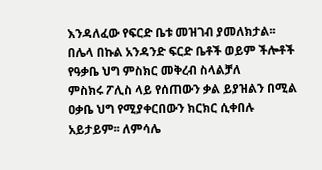እንዳለፈው የፍርድ ቤቱ መዝገብ ያመለክታል፡፡
በሌላ በኩል አንዳንድ ፍርድ ቤቶች ወይም ችሎቶች የዓቃቤ ህግ ምስክር መቅረብ ስላልቻለ
ምስክሩ ፖሊስ ላይ የሰጠውን ቃል ይያዝልን በሚል ዐቃቤ ህግ የሚያቀርበውን ክርክር ሲቀበሉ
አይታይም፡፡ ለምሳሌ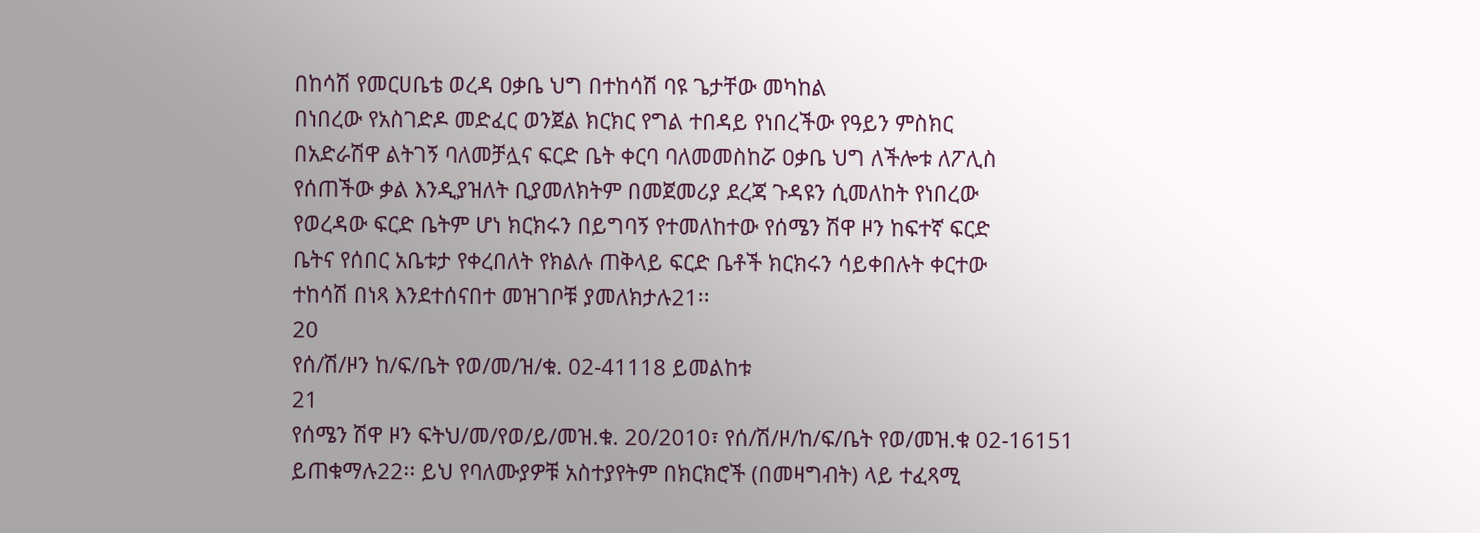በከሳሽ የመርሀቤቴ ወረዳ ዐቃቤ ህግ በተከሳሽ ባዩ ጌታቸው መካከል
በነበረው የአስገድዶ መድፈር ወንጀል ክርክር የግል ተበዳይ የነበረችው የዓይን ምስክር
በአድራሽዋ ልትገኝ ባለመቻሏና ፍርድ ቤት ቀርባ ባለመመስከሯ ዐቃቤ ህግ ለችሎቱ ለፖሊስ
የሰጠችው ቃል እንዲያዝለት ቢያመለክትም በመጀመሪያ ደረጃ ጉዳዩን ሲመለከት የነበረው
የወረዳው ፍርድ ቤትም ሆነ ክርክሩን በይግባኝ የተመለከተው የሰሜን ሽዋ ዞን ከፍተኛ ፍርድ
ቤትና የሰበር አቤቱታ የቀረበለት የክልሉ ጠቅላይ ፍርድ ቤቶች ክርክሩን ሳይቀበሉት ቀርተው
ተከሳሽ በነጻ እንደተሰናበተ መዝገቦቹ ያመለክታሉ21፡፡
20
የሰ/ሽ/ዞን ከ/ፍ/ቤት የወ/መ/ዝ/ቁ. 02-41118 ይመልከቱ
21
የሰሜን ሽዋ ዞን ፍትህ/መ/የወ/ይ/መዝ.ቁ. 20/2010፣ የሰ/ሽ/ዞ/ከ/ፍ/ቤት የወ/መዝ.ቁ 02-16151
ይጠቁማሉ22፡፡ ይህ የባለሙያዎቹ አስተያየትም በክርክሮች (በመዛግብት) ላይ ተፈጻሚ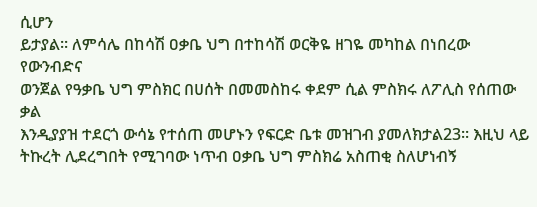ሲሆን
ይታያል፡፡ ለምሳሌ በከሳሽ ዐቃቤ ህግ በተከሳሽ ወርቅዬ ዘገዬ መካከል በነበረው የውንብድና
ወንጀል የዓቃቤ ህግ ምስክር በሀሰት በመመስከሩ ቀደም ሲል ምስክሩ ለፖሊስ የሰጠው ቃል
እንዲያያዝ ተደርጎ ውሳኔ የተሰጠ መሆኑን የፍርድ ቤቱ መዝገብ ያመለክታል23፡፡ እዚህ ላይ
ትኩረት ሊደረግበት የሚገባው ነጥብ ዐቃቤ ህግ ምስክሬ አስጠቂ ስለሆነብኝ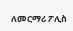ለመርማሪ ፖሊስ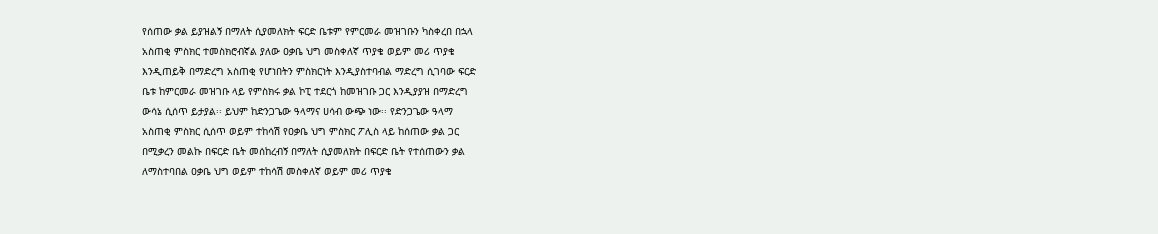የሰጠው ቃል ይያዝልኝ በማለት ሲያመለክት ፍርድ ቤቱም የምርመራ መዝገቡን ካስቀረበ በኋላ
አስጠቂ ምስክር ተመስክሮብኛል ያለው ዐቃቤ ህግ መስቀለኛ ጥያቄ ወይም መሪ ጥያቄ
እንዲጠይቅ በማድረግ አስጠቂ የሆነበትን ምስክርነት እንዲያስተባብል ማድረግ ሲገባው ፍርድ
ቤቱ ከምርመራ መዝገቡ ላይ የምስክሩ ቃል ኮፒ ተደርጎ ከመዝገቡ ጋር እንዲያያዝ በማድረግ
ውሳኔ ሲሰጥ ይታያል፡፡ ይህም ከድንጋጌው ዓላማና ሀሳብ ውጭ ነው፡፡ የድንጋጌው ዓላማ
አስጠቂ ምስክር ሲሰጥ ወይም ተከሳሽ የዐቃቤ ህግ ምስክር ፖሊስ ላይ ከሰጠው ቃል ጋር
በሚቃረን መልኩ በፍርድ ቤት መሰከረብኝ በማለት ሲያመለክት በፍርድ ቤት የተሰጠውን ቃል
ለማስተባበል ዐቃቤ ህግ ወይም ተከሳሽ መስቀለኛ ወይም መሪ ጥያቄ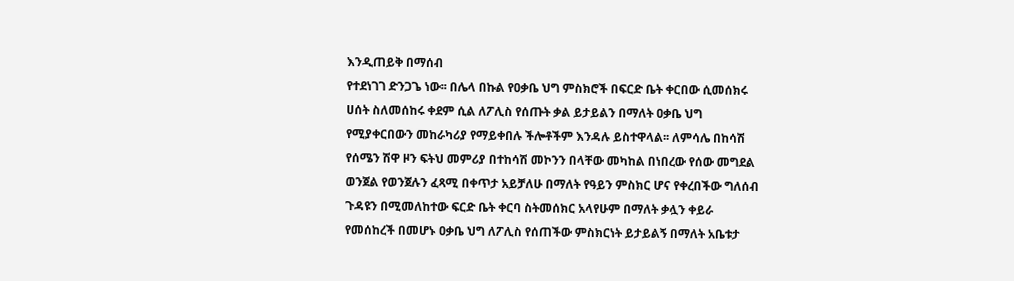እንዲጠይቅ በማሰብ
የተደነገገ ድንጋጌ ነው፡፡ በሌላ በኩል የዐቃቤ ህግ ምስክሮች በፍርድ ቤት ቀርበው ሲመሰክሩ
ሀሰት ስለመሰከሩ ቀደም ሲል ለፖሊስ የሰጡት ቃል ይታይልን በማለት ዐቃቤ ህግ
የሚያቀርበውን መከራካሪያ የማይቀበሉ ችሎቶችም እንዳሉ ይስተዋላል፡፡ ለምሳሌ በከሳሽ
የሰሜን ሽዋ ዞን ፍትህ መምሪያ በተከሳሽ መኮንን በላቸው መካከል በነበረው የሰው መግደል
ወንጀል የወንጀሉን ፈጻሚ በቀጥታ አይቻለሁ በማለት የዓይን ምስክር ሆና የቀረበችው ግለሰብ
ጉዳዩን በሚመለከተው ፍርድ ቤት ቀርባ ስትመሰክር አላየሁም በማለት ቃሏን ቀይራ
የመሰከረች በመሆኑ ዐቃቤ ህግ ለፖሊስ የሰጠችው ምስክርነት ይታይልኝ በማለት አቤቱታ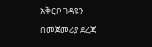አቅርቦ ገዳዩን በመጀመሪያ ደረጃ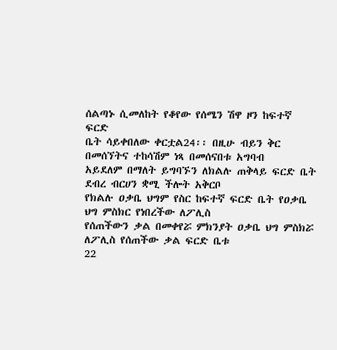ሰልጣኑ ሲመለከት የቆየው የሰሜን ሽዋ ዞን ከፍተኛ ፍርድ
ቤት ሳይቀበለው ቀርቷል24፡፡ በዚሁ ብይን ቅር በመሰኘትና ተከሳሽም ነጻ በመሰናበቱ አግባብ
አይደለም በማለት ይግባኙን ለክልሉ ጠቅላይ ፍርድ ቤት ደብረ ብርሀን ቋሚ ችሎት አቅርቦ
የክልሉ ዐቃቤ ህግም የስር ከፍተኛ ፍርድ ቤት የዐቃቤ ህግ ምስክር የነበረችው ለፖሊስ
የሰጠችውን ቃል በመቀየሯ ምክንያት ዐቃቤ ህግ ምስክሯ ለፖሊስ የሰጠችው ቃል ፍርድ ቤቱ
22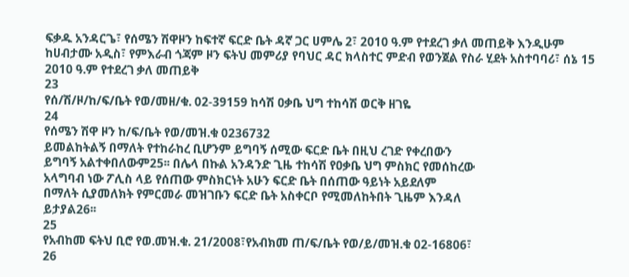ፍቃዱ አንዳርጌ፣ የሰሜን ሽዋዞን ከፍተኛ ፍርድ ቤት ዳኛ ጋር ሀምሌ 2፣ 2010 ዓ.ም የተደረገ ቃለ መጠይቅ እንዲሁም
ከሀብታሙ አዲስ፣ የምእራብ ጎጃም ዞን ፍትህ መምሪያ የባህር ዳር ክላስተር ምድብ የወንጀል የስራ ሂደት አስተባባሪ፣ ሰኔ 15
2010 ዓ.ም የተደረገ ቃለ መጠይቅ
23
የሰ/ሽ/ዞ/ከ/ፍ/ቤት የወ/መዘ/ቁ. 02-39159 ከሳሽ ዐቃቤ ህግ ተከሳሽ ወርቅ ዘገዬ
24
የሰሜን ሽዋ ዞን ከ/ፍ/ቤት የወ/መዝ.ቁ 0236732
ይመልከትልኝ በማለት የተከራከረ ቢሆንም ይግባኝ ሰሚው ፍርድ ቤት በዚህ ረገድ የቀረበውን
ይግባኝ አልተቀበለውም25፡፡ በሌላ በኩል አንዳንድ ጊዜ ተከሳሽ የዐቃቤ ህግ ምስክር የመሰከረው
አላግባብ ነው ፖሊስ ላይ የሰጠው ምስክርነት አሁን ፍርድ ቤት በሰጠው ዓይነት አይደለም
በማለት ሲያመለክት የምርመራ መዝገቡን ፍርድ ቤት አስቀርቦ የሚመለከትበት ጊዜም እንዳለ
ይታያል26፡፡
25
የአብከመ ፍትህ ቢሮ የወ.መዝ.ቁ. 21/2008፣የአብክመ ጠ/ፍ/ቤት የወ/ይ/መዝ.ቁ 02-16806፣
26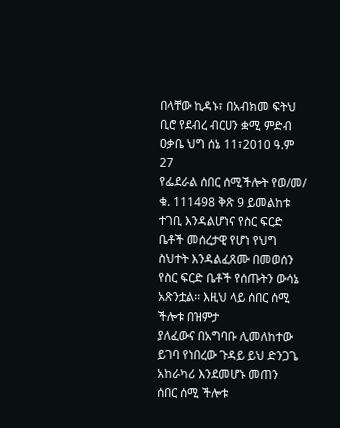በላቸው ኪዳኑ፣ በአብክመ ፍትህ ቢሮ የደብረ ብርሀን ቋሚ ምድብ ዐቃቤ ህግ ሰኔ 11፣2010 ዓ.ም
27
የፌደራል ሰበር ሰሚችሎት የወ/መ/ ቁ. 111498 ቅጽ 9 ይመልከቱ
ተገቢ እንዳልሆነና የስር ፍርድ ቤቶች መሰረታዊ የሆነ የህግ ስህተት እንዳልፈጸሙ በመወሰን
የስር ፍርድ ቤቶች የሰጡትን ውሳኔ አጽንቷል፡፡ እዚህ ላይ ሰበር ሰሚ ችሎቱ በዝምታ
ያለፈውና በአግባቡ ሊመለከተው ይገባ የነበረው ጉዳይ ይህ ድንጋጌ አከራካሪ እንደመሆኑ መጠን
ሰበር ሰሚ ችሎቱ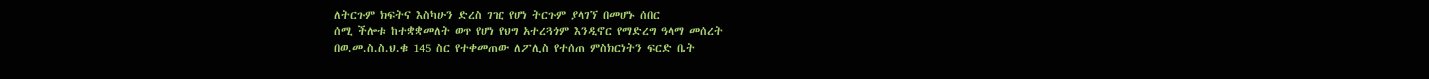ለትርጉም ክፍትና እስካሁን ድረስ ገዢ የሆነ ትርጉም ያላገኘ በመሆኑ ሰበር
ሰሚ ችሎቱ ከተቋቋመለት ወጥ የሆነ የህግ አተረጓጎም እንዲኖር የማድረግ ዓላማ መሰረት
በወ.መ.ስ.ስ.ህ.ቁ 145 ስር የተቀመጠው ለፖሊስ የተሰጠ ምስክርነትን ፍርድ ቤት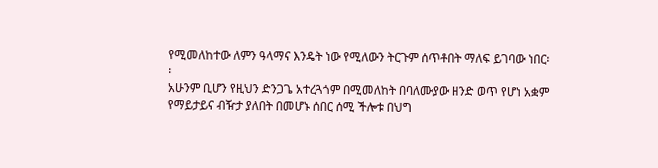የሚመለከተው ለምን ዓላማና እንዴት ነው የሚለውን ትርጉም ሰጥቶበት ማለፍ ይገባው ነበር፡፡
አሁንም ቢሆን የዚህን ድንጋጌ አተረጓጎም በሚመለከት በባለሙያው ዘንድ ወጥ የሆነ አቋም
የማይታይና ብዥታ ያለበት በመሆኑ ሰበር ሰሚ ችሎቱ በህግ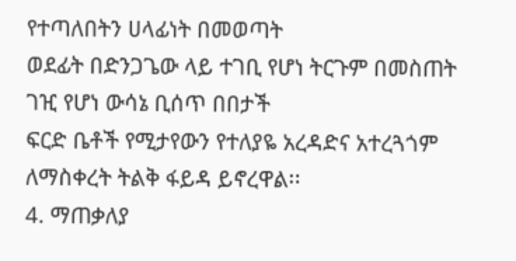የተጣለበትን ሀላፊነት በመወጣት
ወደፊት በድንጋጌው ላይ ተገቢ የሆነ ትርጉም በመስጠት ገዢ የሆነ ውሳኔ ቢሰጥ በበታች
ፍርድ ቤቶች የሚታየውን የተለያዬ አረዳድና አተረጓጎም ለማስቀረት ትልቅ ፋይዳ ይኖረዋል፡፡
4. ማጠቃለያ